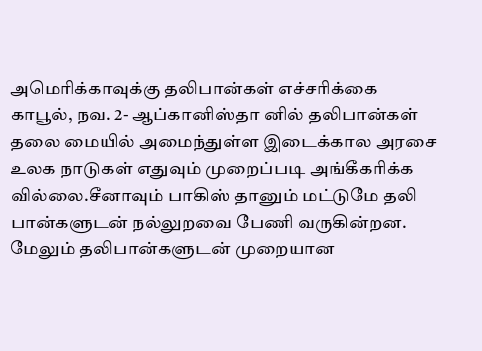அமெரிக்காவுக்கு தலிபான்கள் எச்சரிக்கை
காபூல், நவ. 2- ஆப்கானிஸ்தா னில் தலிபான்கள் தலை மையில் அமைந்துள்ள இடைக்கால அரசை உலக நாடுகள் எதுவும் முறைப்படி அங்கீகரிக்க வில்லை.சீனாவும் பாகிஸ் தானும் மட்டுமே தலி பான்களுடன் நல்லுறவை பேணி வருகின்றன. மேலும் தலிபான்களுடன் முறையான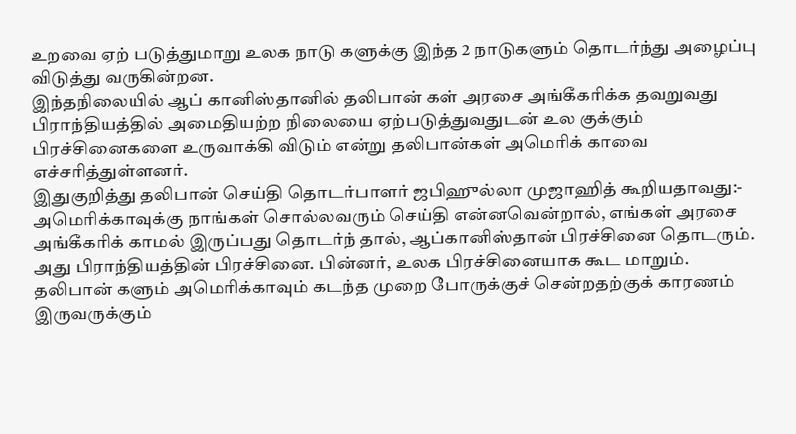உறவை ஏற் படுத்துமாறு உலக நாடு களுக்கு இந்த 2 நாடுகளும் தொடர்ந்து அழைப்பு விடுத்து வருகின்றன.
இந்தநிலையில் ஆப் கானிஸ்தானில் தலிபான் கள் அரசை அங்கீகரிக்க தவறுவது பிராந்தியத்தில் அமைதியற்ற நிலையை ஏற்படுத்துவதுடன் உல குக்கும் பிரச்சினைகளை உருவாக்கி விடும் என்று தலிபான்கள் அமெரிக் காவை எச்சரித்துள்ளனர்.
இதுகுறித்து தலிபான் செய்தி தொடர்பாளர் ஜபிஹுல்லா முஜாஹித் கூறியதாவது:-
அமெரிக்காவுக்கு நாங்கள் சொல்லவரும் செய்தி என்னவென்றால், எங்கள் அரசை அங்கீகரிக் காமல் இருப்பது தொடர்ந் தால், ஆப்கானிஸ்தான் பிரச்சினை தொடரும். அது பிராந்தியத்தின் பிரச்சினை. பின்னர், உலக பிரச்சினையாக கூட மாறும். தலிபான் களும் அமெரிக்காவும் கடந்த முறை போருக்குச் சென்றதற்குக் காரணம் இருவருக்கும்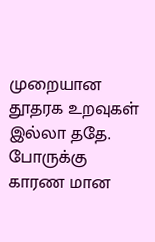முறையான தூதரக உறவுகள் இல்லா ததே. போருக்கு காரண மான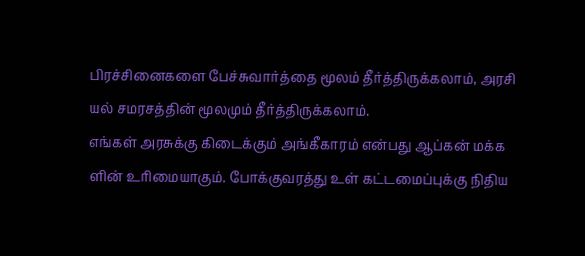பிரச்சினைகளை பேச்சுவார்த்தை மூலம் தீர்த்திருக்கலாம், அரசி யல் சமரசத்தின் மூலமும் தீர்த்திருக்கலாம்.
எங்கள் அரசுக்கு கிடைக்கும் அங்கீகாரம் என்பது ஆப்கன் மக்க ளின் உரிமையாகும். போக்குவரத்து உள் கட்டமைப்புக்கு நிதிய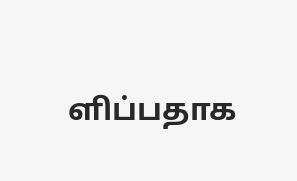ளிப்பதாக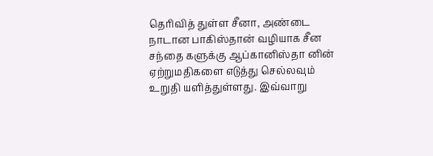தெரிவித் துள்ள சீனா, அண்டை நாடான பாகிஸ்தான் வழியாக சீன சந்தை களுக்கு ஆப்கானிஸ்தா னின் ஏற்றுமதிகளை எடுத்து செல்லவும் உறுதி யளித்துள்ளது. இவ்வாறு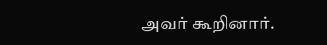அவர் கூறினார்.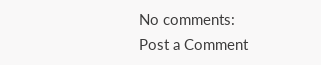No comments:
Post a Comment